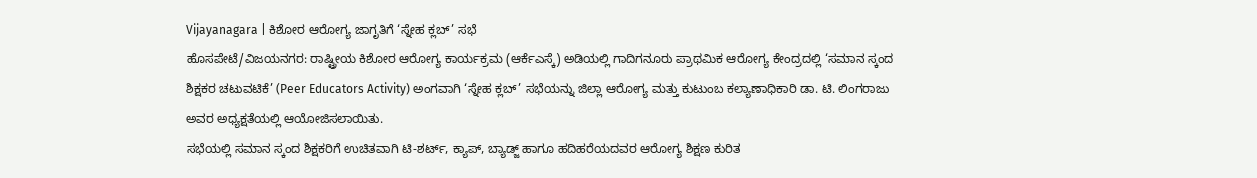Vijayanagara | ಕಿಶೋರ ಆರೋಗ್ಯ ಜಾಗೃತಿಗೆ ‘ಸ್ನೇಹ ಕ್ಲಬ್’ ಸಭೆ
ಹೊಸಪೇಟೆ/ವಿಜಯನಗರ: ರಾಷ್ಟ್ರೀಯ ಕಿಶೋರ ಆರೋಗ್ಯ ಕಾರ್ಯಕ್ರಮ (ಆರ್ಕೆಎಸ್ಕೆ) ಅಡಿಯಲ್ಲಿ ಗಾದಿಗನೂರು ಪ್ರಾಥಮಿಕ ಆರೋಗ್ಯ ಕೇಂದ್ರದಲ್ಲಿ ‘ಸಮಾನ ಸ್ಕಂದ ಶಿಕ್ಷಕರ ಚಟುವಟಿಕೆ’ (Peer Educators Activity) ಅಂಗವಾಗಿ ‘ಸ್ನೇಹ ಕ್ಲಬ್’ ಸಭೆಯನ್ನು ಜಿಲ್ಲಾ ಆರೋಗ್ಯ ಮತ್ತು ಕುಟುಂಬ ಕಲ್ಯಾಣಾಧಿಕಾರಿ ಡಾ. ಟಿ. ಲಿಂಗರಾಜು ಅವರ ಅಧ್ಯಕ್ಷತೆಯಲ್ಲಿ ಆಯೋಜಿಸಲಾಯಿತು.
ಸಭೆಯಲ್ಲಿ ಸಮಾನ ಸ್ಕಂದ ಶಿಕ್ಷಕರಿಗೆ ಉಚಿತವಾಗಿ ಟಿ-ಶರ್ಟ್, ಕ್ಯಾಪ್, ಬ್ಯಾಡ್ಜ್ ಹಾಗೂ ಹದಿಹರೆಯದವರ ಆರೋಗ್ಯ ಶಿಕ್ಷಣ ಕುರಿತ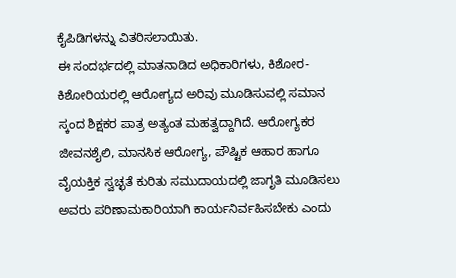ಕೈಪಿಡಿಗಳನ್ನು ವಿತರಿಸಲಾಯಿತು.
ಈ ಸಂದರ್ಭದಲ್ಲಿ ಮಾತನಾಡಿದ ಅಧಿಕಾರಿಗಳು, ಕಿಶೋರ-ಕಿಶೋರಿಯರಲ್ಲಿ ಆರೋಗ್ಯದ ಅರಿವು ಮೂಡಿಸುವಲ್ಲಿ ಸಮಾನ ಸ್ಕಂದ ಶಿಕ್ಷಕರ ಪಾತ್ರ ಅತ್ಯಂತ ಮಹತ್ವದ್ದಾಗಿದೆ. ಆರೋಗ್ಯಕರ ಜೀವನಶೈಲಿ, ಮಾನಸಿಕ ಆರೋಗ್ಯ, ಪೌಷ್ಟಿಕ ಆಹಾರ ಹಾಗೂ ವೈಯಕ್ತಿಕ ಸ್ವಚ್ಛತೆ ಕುರಿತು ಸಮುದಾಯದಲ್ಲಿ ಜಾಗೃತಿ ಮೂಡಿಸಲು ಅವರು ಪರಿಣಾಮಕಾರಿಯಾಗಿ ಕಾರ್ಯನಿರ್ವಹಿಸಬೇಕು ಎಂದು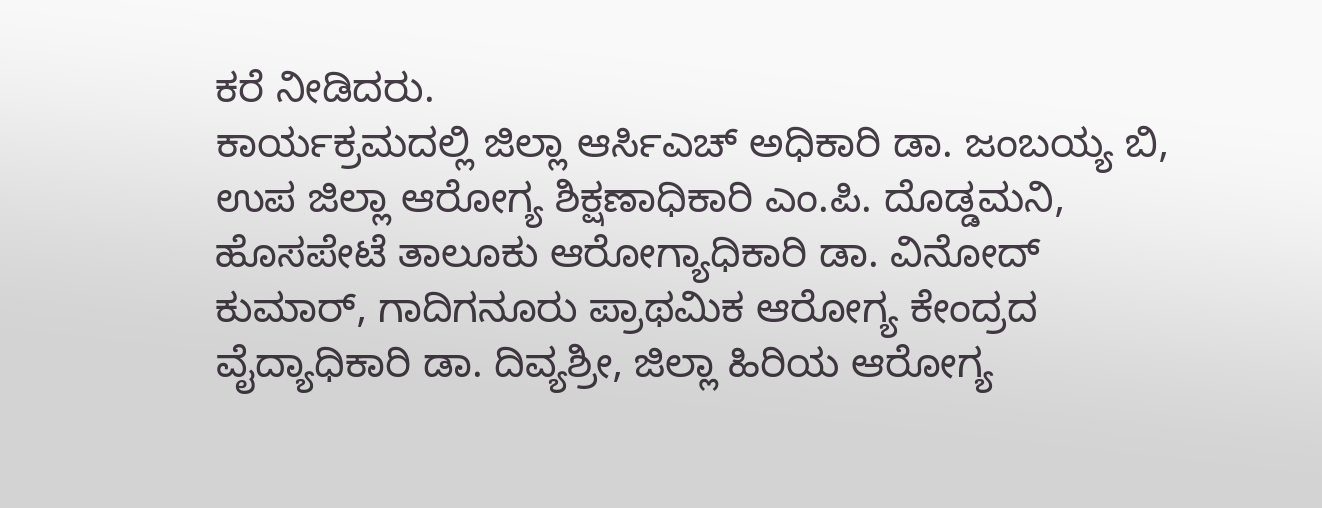ಕರೆ ನೀಡಿದರು.
ಕಾರ್ಯಕ್ರಮದಲ್ಲಿ ಜಿಲ್ಲಾ ಆರ್ಸಿಎಚ್ ಅಧಿಕಾರಿ ಡಾ. ಜಂಬಯ್ಯ ಬಿ, ಉಪ ಜಿಲ್ಲಾ ಆರೋಗ್ಯ ಶಿಕ್ಷಣಾಧಿಕಾರಿ ಎಂ.ಪಿ. ದೊಡ್ಡಮನಿ, ಹೊಸಪೇಟೆ ತಾಲೂಕು ಆರೋಗ್ಯಾಧಿಕಾರಿ ಡಾ. ವಿನೋದ್ ಕುಮಾರ್, ಗಾದಿಗನೂರು ಪ್ರಾಥಮಿಕ ಆರೋಗ್ಯ ಕೇಂದ್ರದ ವೈದ್ಯಾಧಿಕಾರಿ ಡಾ. ದಿವ್ಯಶ್ರೀ, ಜಿಲ್ಲಾ ಹಿರಿಯ ಆರೋಗ್ಯ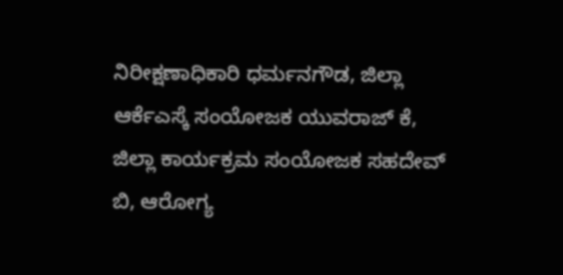ನಿರೀಕ್ಷಣಾಧಿಕಾರಿ ಧರ್ಮನಗೌಡ, ಜಿಲ್ಲಾ ಆರ್ಕೆಎಸ್ಕೆ ಸಂಯೋಜಕ ಯುವರಾಜ್ ಕೆ, ಜಿಲ್ಲಾ ಕಾರ್ಯಕ್ರಮ ಸಂಯೋಜಕ ಸಹದೇವ್ ಬಿ, ಆರೋಗ್ಯ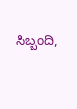ಸಿಬ್ಬಂದಿ,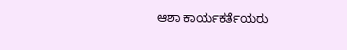ಆಶಾ ಕಾರ್ಯಕರ್ತೆಯರು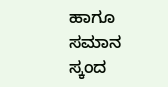ಹಾಗೂ ಸಮಾನ ಸ್ಕಂದ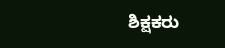ಶಿಕ್ಷಕರು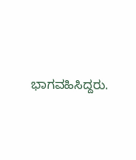ಭಾಗವಹಿಸಿದ್ದರು.